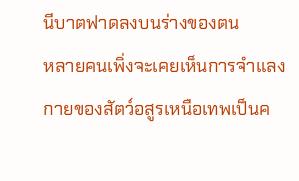นีบาตฟาดลงบนร่างของตน
หลายคนเพิ่งจะเคยเห็นการจำแลงกายของสัตว์อสูรเหนือเทพเป็นค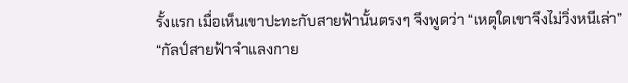รั้งแรก เมื่อเห็นเขาปะทะกับสายฟ้านั้นตรงๆ จึงพูดว่า “เหตุใดเขาจึงไม่วิ่งหนีเล่า”
“กัลป์สายฟ้าจำแลงกาย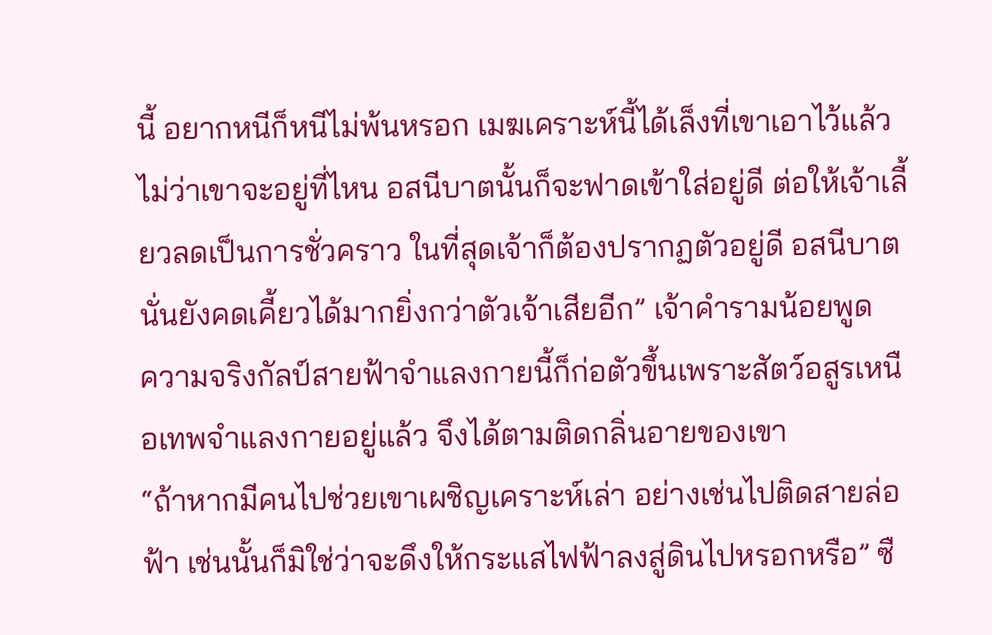นี้ อยากหนีก็หนีไม่พ้นหรอก เมฆเคราะห์นี้ได้เล็งที่เขาเอาไว้แล้ว ไม่ว่าเขาจะอยู่ที่ไหน อสนีบาตนั้นก็จะฟาดเข้าใส่อยู่ดี ต่อให้เจ้าเลี้ยวลดเป็นการชั่วคราว ในที่สุดเจ้าก็ต้องปรากฏตัวอยู่ดี อสนีบาตนั่นยังคดเคี้ยวได้มากยิ่งกว่าตัวเจ้าเสียอีก” เจ้าคำรามน้อยพูด
ความจริงกัลป์สายฟ้าจำแลงกายนี้ก็ก่อตัวขึ้นเพราะสัตว์อสูรเหนือเทพจำแลงกายอยู่แล้ว จึงได้ตามติดกลิ่นอายของเขา
“ถ้าหากมีคนไปช่วยเขาเผชิญเคราะห์เล่า อย่างเช่นไปติดสายล่อฟ้า เช่นนั้นก็มิใช่ว่าจะดึงให้กระแสไฟฟ้าลงสู่ดินไปหรอกหรือ” ซื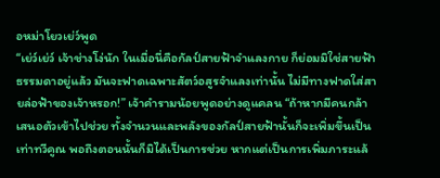อหม่าโยวเย่ว์พูด
“เย่ว์เย่ว์ เจ้าช่างโง่นัก ในเมื่อนี่คือกัลป์สายฟ้าจำแลงกาย ก็ย่อมมิใช่สายฟ้าธรรมดาอยู่แล้ว มันจะฟาดเฉพาะสัตว์อสูรจำแลงเท่านั้น ไม่มีทางฟาดใส่สายล่อฟ้าของเจ้าหรอก!” เจ้าคำรามน้อยพูดอย่างดูแคลน “ถ้าหากมีคนกล้าเสนอตัวเข้าไปช่วย ทั้งจำนวนและพลังของกัลป์สายฟ้านั้นก็จะเพิ่มขึ้นเป็นเท่าทวีคูณ พอถึงตอนนั้นก็มิได้เป็นการช่วย หากแต่เป็นการเพิ่มภาระแล้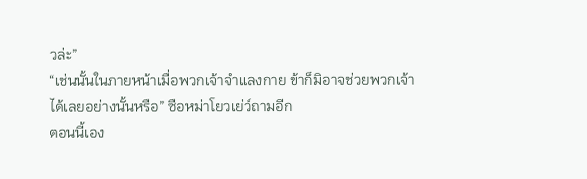วล่ะ”
“เช่นนั้นในภายหน้าเมื่อพวกเจ้าจำแลงกาย ข้าก็มิอาจช่วยพวกเจ้าได้เลยอย่างนั้นหรือ” ซือหม่าโยวเย่ว์ถามอีก
ตอนนี้เอง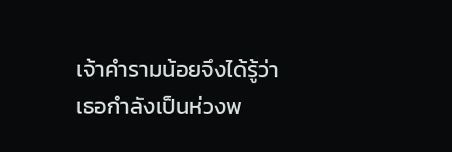เจ้าคำรามน้อยจึงได้รู้ว่าเธอกำลังเป็นห่วงพ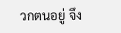วกตนอยู่ จึง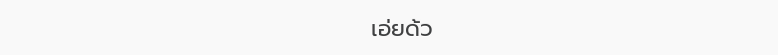เอ่ยด้ว